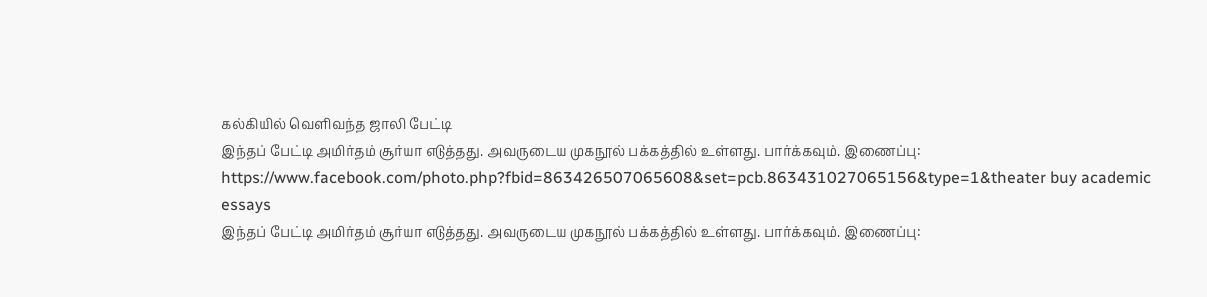கல்கியில் வெளிவந்த ஜாலி பேட்டி
இந்தப் பேட்டி அமிர்தம் சூர்யா எடுத்தது. அவருடைய முகநூல் பக்கத்தில் உள்ளது. பார்க்கவும். இணைப்பு: https://www.facebook.com/photo.php?fbid=863426507065608&set=pcb.863431027065156&type=1&theater buy academic essays
இந்தப் பேட்டி அமிர்தம் சூர்யா எடுத்தது. அவருடைய முகநூல் பக்கத்தில் உள்ளது. பார்க்கவும். இணைப்பு: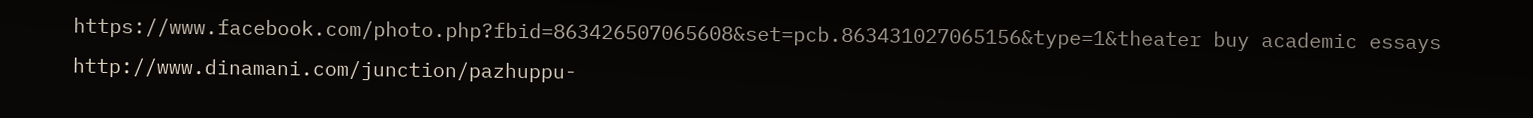https://www.facebook.com/photo.php?fbid=863426507065608&set=pcb.863431027065156&type=1&theater buy academic essays
http://www.dinamani.com/junction/pazhuppu-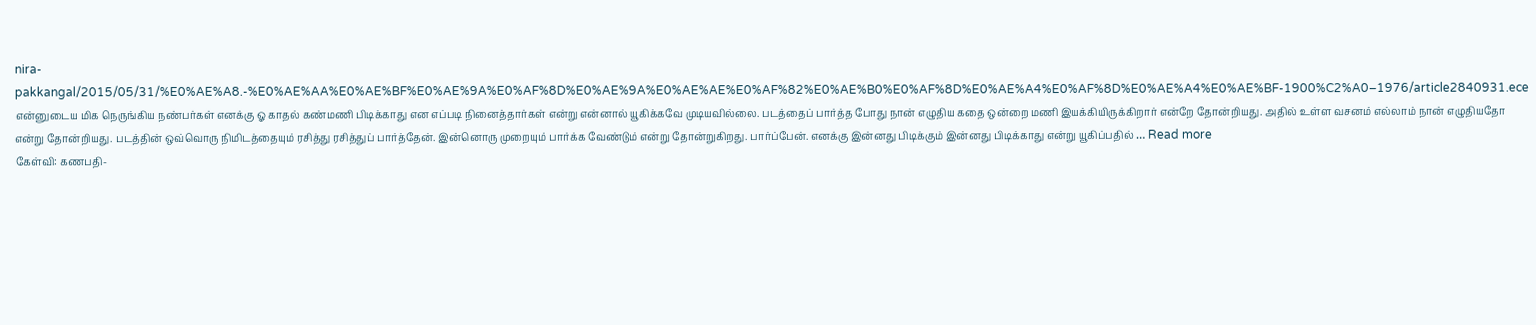nira-pakkangal/2015/05/31/%E0%AE%A8.-%E0%AE%AA%E0%AE%BF%E0%AE%9A%E0%AF%8D%E0%AE%9A%E0%AE%AE%E0%AF%82%E0%AE%B0%E0%AF%8D%E0%AE%A4%E0%AF%8D%E0%AE%A4%E0%AE%BF-1900%C2%A0–1976/article2840931.ece
என்னுடைய மிக நெருங்கிய நண்பர்கள் எனக்கு ஓ காதல் கண்மணி பிடிக்காது என எப்படி நினைத்தார்கள் என்று என்னால் யூகிக்கவே முடியவில்லை. படத்தைப் பார்த்த போது நான் எழுதிய கதை ஒன்றை மணி இயக்கியிருக்கிறார் என்றே தோன்றியது. அதில் உள்ள வசனம் எல்லாம் நான் எழுதியதோ என்று தோன்றியது. படத்தின் ஒவ்வொரு நிமிடத்தையும் ரசித்து ரசித்துப் பார்த்தேன். இன்னொரு முறையும் பார்க்க வேண்டும் என்று தோன்றுகிறது. பார்ப்பேன். எனக்கு இன்னது பிடிக்கும் இன்னது பிடிக்காது என்று யூகிப்பதில் … Read more
கேள்வி: கணபதி-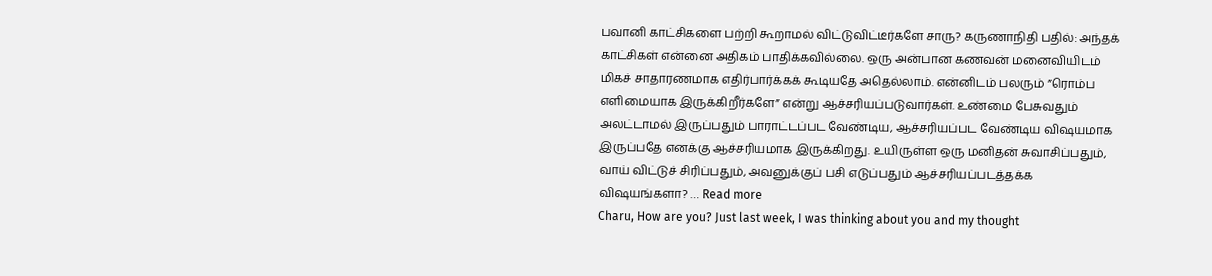பவானி காட்சிகளை பற்றி கூறாமல் விட்டுவிட்டீர்களே சாரு? கருணாநிதி பதில்: அந்தக் காட்சிகள் என்னை அதிகம் பாதிக்கவில்லை. ஒரு அன்பான கணவன் மனைவியிடம் மிகச் சாதாரணமாக எதிர்பார்க்கக் கூடியதே அதெல்லாம். என்னிடம் பலரும் ”ரொம்ப எளிமையாக இருக்கிறீர்களே” என்று ஆச்சரியப்படுவார்கள். உண்மை பேசுவதும் அலட்டாமல் இருப்பதும் பாராட்டப்பட வேண்டிய, ஆச்சரியப்பட வேண்டிய விஷயமாக இருப்பதே எனக்கு ஆச்சரியமாக இருக்கிறது. உயிருள்ள ஒரு மனிதன் சுவாசிப்பதும், வாய் விட்டுச் சிரிப்பதும், அவனுக்குப் பசி எடுப்பதும் ஆச்சரியப்படத்தக்க விஷயங்களா? … Read more
Charu, How are you? Just last week, I was thinking about you and my thought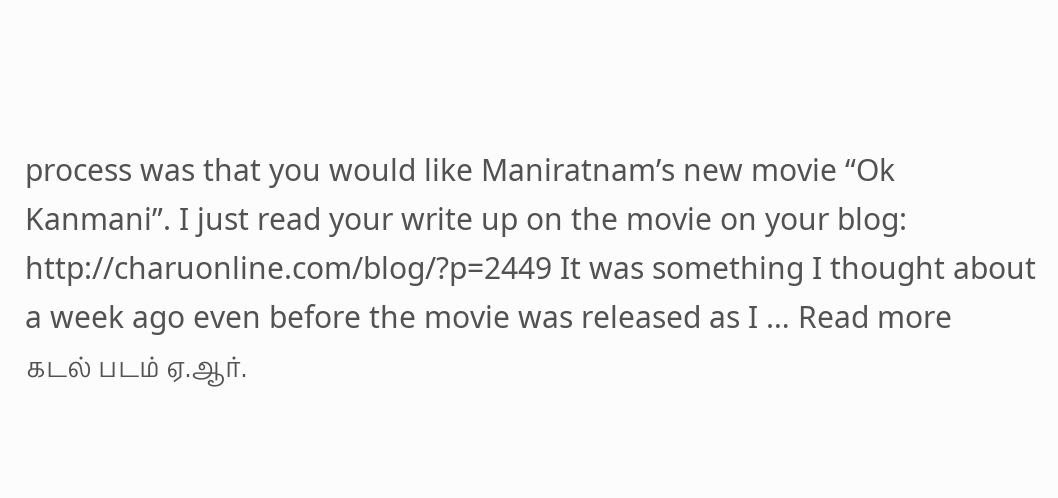process was that you would like Maniratnam’s new movie “Ok Kanmani”. I just read your write up on the movie on your blog: http://charuonline.com/blog/?p=2449 It was something I thought about a week ago even before the movie was released as I … Read more
கடல் படம் ஏ.ஆர்.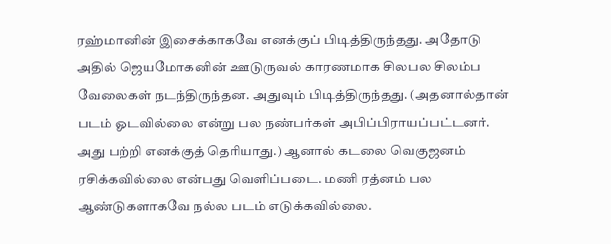ரஹ்மானின் இசைக்காகவே எனக்குப் பிடித்திருந்தது. அதோடு அதில் ஜெயமோகனின் ஊடுருவல் காரணமாக சிலபல சிலம்ப வேலைகள் நடந்திருந்தன. அதுவும் பிடித்திருந்தது. (அதனால்தான் படம் ஓடவில்லை என்று பல நண்பர்கள் அபிப்பிராயப்பட்டனர். அது பற்றி எனக்குத் தெரியாது.) ஆனால் கடலை வெகுஜனம் ரசிக்கவில்லை என்பது வெளிப்படை. மணி ரத்னம் பல ஆண்டுகளாகவே நல்ல படம் எடுக்கவில்லை.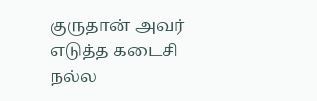குருதான் அவர் எடுத்த கடைசி நல்ல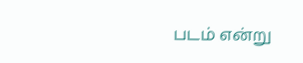படம் என்று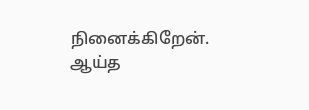நினைக்கிறேன். ஆய்த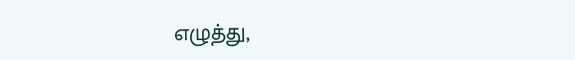எழுத்து,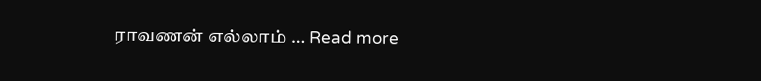ராவணன் எல்லாம் … Read more